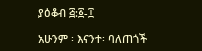ያዕቆብ ፭:፩-፲

አሁንም ፡ እናንተ፡ ባለጠጎች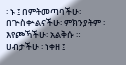፡ ኑ ፤ በምትመጣባችሁ፡ በጕስቍልናችሁ፡ ምክንያትም ፡ እየጮኻችሁ፡ አልቅሱ ። ሀብታችሁ ፡ ነቀዘ ፤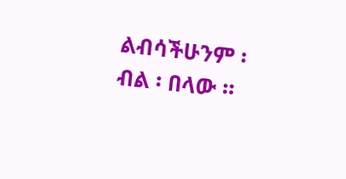ልብሳችሁንም ፡ ብል ፡ በላው ።